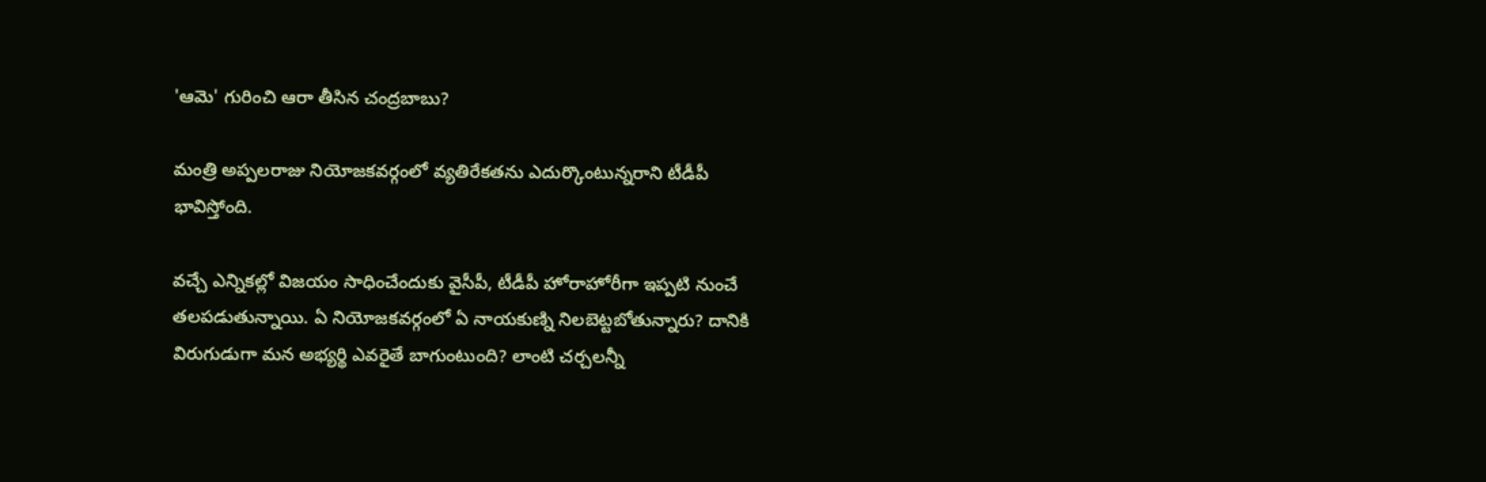'ఆమె' గురించి ఆరా తీసిన చంద్రబాబు?

మంత్రి అప్పలరాజు నియోజకవర్గంలో వ్యతిరేకతను ఎదుర్కొంటున్నరాని టీడీపీ భావిస్తోంది.

వచ్చే ఎన్నికల్లో విజయం సాధించేందుకు వైసీపీ, టీడీపీ హోరాహోరీగా ఇప్పటి నుంచే తలపడుతున్నాయి. ఏ నియోజకవర్గంలో ఏ నాయకుణ్ని నిలబెట్టబోతున్నారు? దానికి విరుగుడుగా మన అభ్యర్థి ఎవరైతే బాగుంటుంది? లాంటి చర్చలన్నీ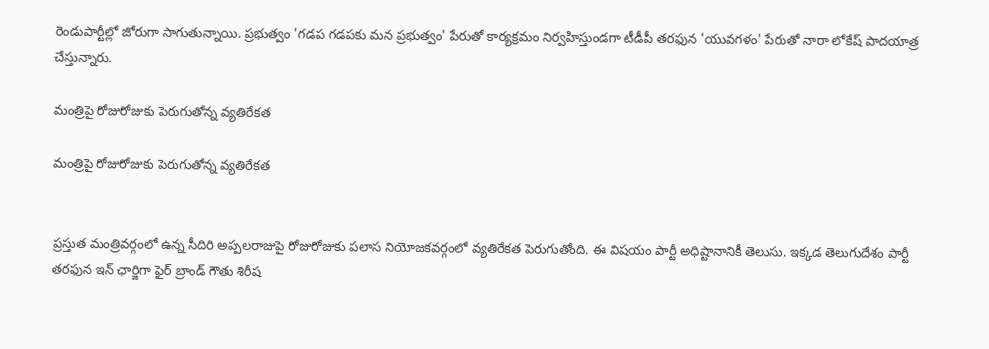రెండుపార్టీల్లో జోరుగా సాగుతున్నాయి. ప్రభుత్వం 'గడప గడపకు మన ప్రభుత్వం' పేరుతో కార్యక్రమం నిర్వహిస్తుండగా టీడీపీ తరఫున 'యువగళం' పేరుతో నారా లోకేష్ పాదయాత్ర చేస్తున్నారు.

మంత్రిపై రోజురోజుకు పెరుగుతోన్న వ్యతిరేకత

మంత్రిపై రోజురోజుకు పెరుగుతోన్న వ్యతిరేకత


ప్రస్తుత మంత్రివర్గంలో ఉన్న సీదిరి అప్పలరాజుపై రోజురోజుకు పలాస నియోజకవర్గంలో వ్యతిరేకత పెరుగుతోంది. ఈ విషయం పార్టీ అధిష్టానానికీ తెలుసు. ఇక్కడ తెలుగుదేశం పార్టీ తరఫున ఇన్ ఛార్జిగా ఫైర్ బ్రాండ్ గౌతు శిరీష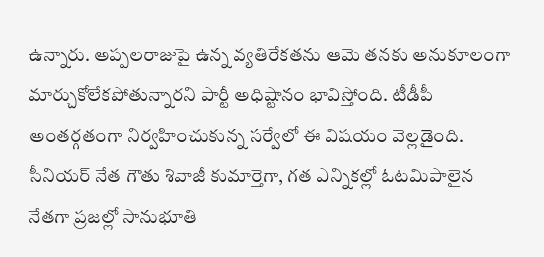ఉన్నారు. అప్పలరాజుపై ఉన్న వ్యతిరేకతను ఆమె తనకు అనుకూలంగా మార్చుకోలేకపోతున్నారని పార్టీ అధిష్టానం భావిస్తోంది. టీడీపీ అంతర్గతంగా నిర్వహించుకున్న సర్వేలో ఈ విషయం వెల్లడైంది. సీనియర్ నేత గౌతు శివాజీ కుమార్తెగా, గత ఎన్నికల్లో ఓటమిపాలైన నేతగా ప్రజల్లో సానుభూతి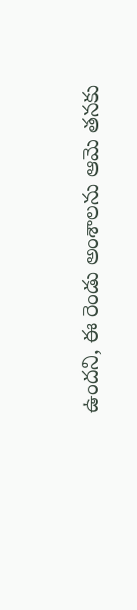ఉందని, ఈ రెండు అంశాలను ఆమె తనకు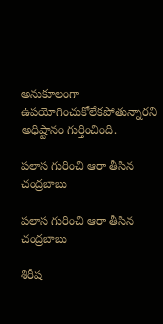అనుకూలంగా ఉపయోగించుకోలేకపోతున్నారని అధిష్టానం గుర్తించింది.

పలాస గురించి ఆరా తీసిన చంద్రబాబు

పలాస గురించి ఆరా తీసిన చంద్రబాబు

శిరీష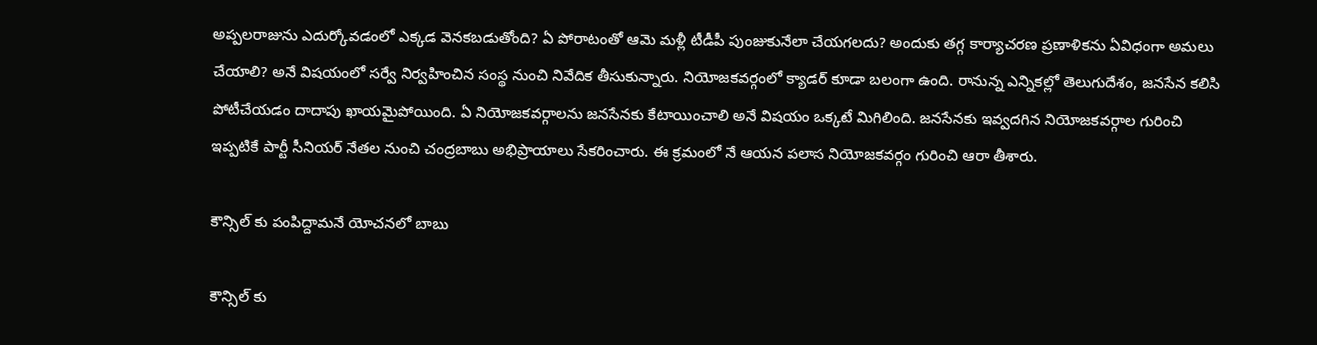అప్పలరాజును ఎదుర్కోవడంలో ఎక్కడ వెనకబడుతోంది? ఏ పోరాటంతో ఆమె మళ్లీ టీడీపీ పుంజుకునేలా చేయగలదు? అందుకు తగ్గ కార్యాచరణ ప్రణాళికను ఏవిధంగా అమలు చేయాలి? అనే విషయంలో సర్వే నిర్వహించిన సంస్థ నుంచి నివేదిక తీసుకున్నారు. నియోజకవర్గంలో క్యాడర్ కూడా బలంగా ఉంది. రానున్న ఎన్నికల్లో తెలుగుదేశం, జనసేన కలిసి పోటీచేయడం దాదాపు ఖాయమైపోయింది. ఏ నియోజకవర్గాలను జనసేనకు కేటాయించాలి అనే విషయం ఒక్కటే మిగిలింది. జనసేనకు ఇవ్వదగిన నియోజకవర్గాల గురించి ఇప్పటికే పార్టీ సీనియర్ నేతల నుంచి చంద్రబాబు అభిప్రాయాలు సేకరించారు. ఈ క్రమంలో నే ఆయన పలాస నియోజకవర్గం గురించి ఆరా తీశారు.

కౌన్సిల్ కు పంపిద్దామనే యోచనలో బాబు

కౌన్సిల్ కు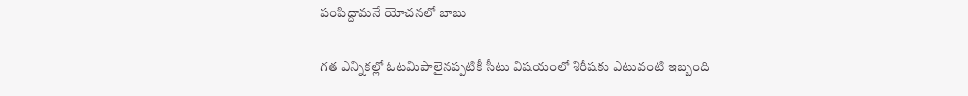పంపిద్దామనే యోచనలో బాబు

గత ఎన్నికల్లో ఓటమిపాలైనప్పటికీ సీటు విషయంలో శిరీషకు ఎటువంటి ఇబ్బంది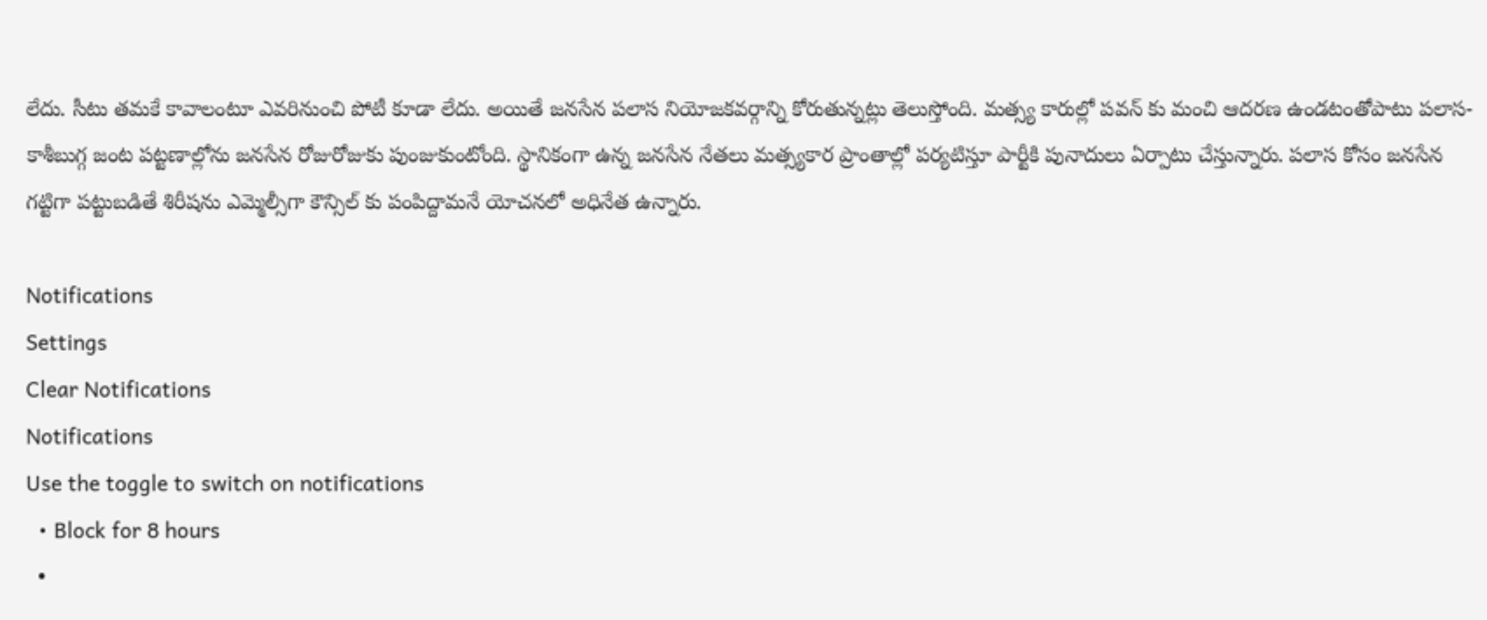లేదు. సీటు తమకే కావాలంటూ ఎవరినుంచి పోటీ కూడా లేదు. అయితే జనసేన పలాస నియోజకవర్గాన్ని కోరుతున్నట్లు తెలుస్తోంది. మత్స్య కారుల్లో పవన్ కు మంచి ఆదరణ ఉండటంతోపాటు పలాస-కాశీబుగ్గ జంట పట్టణాల్లోను జనసేన రోజురోజుకు పుంజుకుంటోంది. స్థానికంగా ఉన్న జనసేన నేతలు మత్స్యకార ప్రాంతాల్లో పర్యటిస్తూ పార్టీకి పునాదులు ఏర్పాటు చేస్తున్నారు. పలాస కోసం జనసేన గట్టిగా పట్టుబడితే శిరీషను ఎమ్మెల్సీగా కౌన్సిల్ కు పంపిద్దామనే యోచనలో అధినేత ఉన్నారు.

Notifications
Settings
Clear Notifications
Notifications
Use the toggle to switch on notifications
  • Block for 8 hours
  •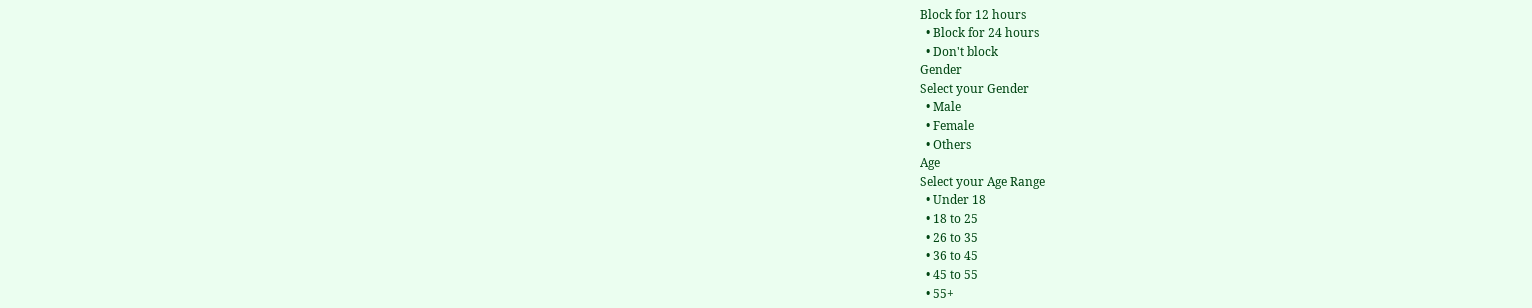Block for 12 hours
  • Block for 24 hours
  • Don't block
Gender
Select your Gender
  • Male
  • Female
  • Others
Age
Select your Age Range
  • Under 18
  • 18 to 25
  • 26 to 35
  • 36 to 45
  • 45 to 55
  • 55+